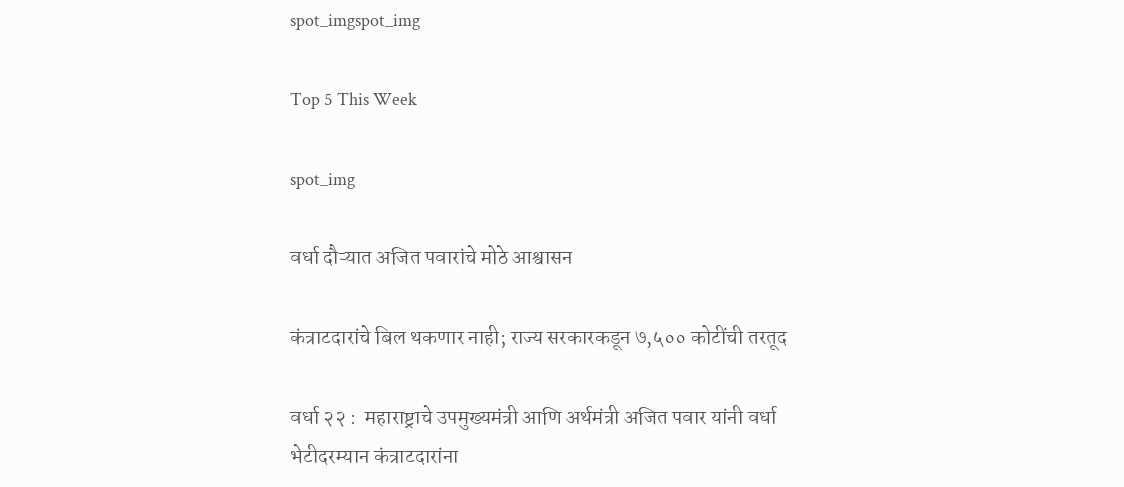spot_imgspot_img

Top 5 This Week

spot_img

वर्धा दौऱ्यात अजित पवारांचे मोठे आश्वासन

कंत्राटदारांचे बिल थकणार नाही; राज्य सरकारकडून ७,५०० कोटींची तरतूद

वर्धा २२ :  महाराष्ट्राचे उपमुख्यमंत्री आणि अर्थमंत्री अजित पवार यांनी वर्धा भेटीदरम्यान कंत्राटदारांना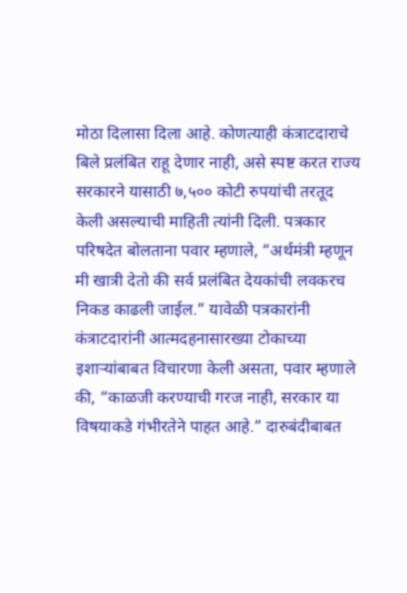मोठा दिलासा दिला आहे. कोणत्याही कंत्राटदाराचे बिले प्रलंबित राहू देणार नाही, असे स्पष्ट करत राज्य सरकारने यासाठी ७,५०० कोटी रुपयांची तरतूद केली असल्याची माहिती त्यांनी दिली. पत्रकार परिषदेत बोलताना पवार म्हणाले, “अर्थमंत्री म्हणून मी खात्री देतो की सर्व प्रलंबित देयकांची लवकरच निकड काढली जाईल.” यावेळी पत्रकारांनी कंत्राटदारांनी आत्मदहनासारख्या टोकाच्या इशाऱ्यांबाबत विचारणा केली असता, पवार म्हणाले की, “काळजी करण्याची गरज नाही, सरकार या विषयाकडे गंभीरतेने पाहत आहे.” दारुबंदीबाबत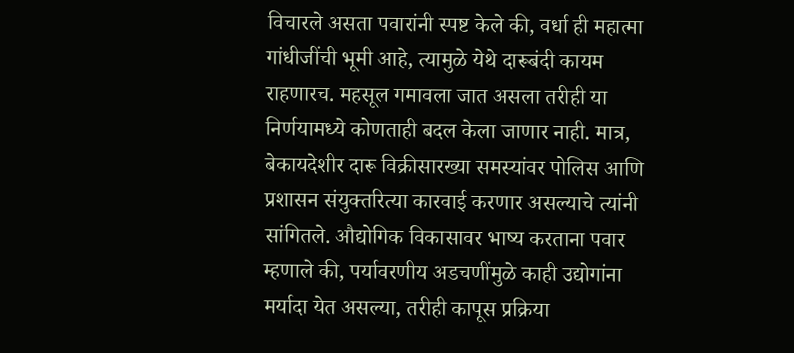विचारले असता पवारांनी स्पष्ट केले की, वर्धा ही महात्मा गांधीजींची भूमी आहे, त्यामुळे येथे दारूबंदी कायम राहणारच. महसूल गमावला जात असला तरीही या निर्णयामध्ये कोणताही बदल केला जाणार नाही. मात्र, बेकायदेशीर दारू विक्रीसारख्या समस्यांवर पोलिस आणि प्रशासन संयुक्तरित्या कारवाई करणार असल्याचे त्यांनी सांगितले. औद्योगिक विकासावर भाष्य करताना पवार म्हणाले की, पर्यावरणीय अडचणींमुळे काही उद्योगांना मर्यादा येत असल्या, तरीही कापूस प्रक्रिया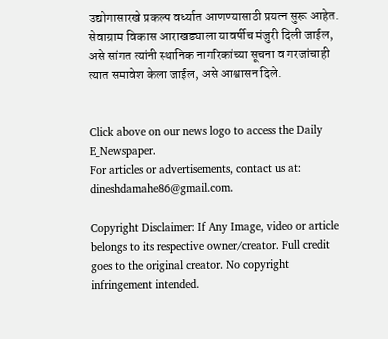उद्योगासारखे प्रकल्प वर्ध्यात आणण्यासाठी प्रयत्न सुरू आहेत. सेवाग्राम विकास आराखड्याला यावर्षीच मंजुरी दिली जाईल, असे सांगत त्यांनी स्थानिक नागरिकांच्या सूचना व गरजांचाही त्यात समावेश केला जाईल, असे आश्वासन दिले.


Click above on our news logo to access the Daily E_Newspaper.
For articles or advertisements, contact us at: dineshdamahe86@gmail.com.

Copyright Disclaimer: If Any Image, video or article belongs to its respective owner/creator. Full credit goes to the original creator. No copyright infringement intended.